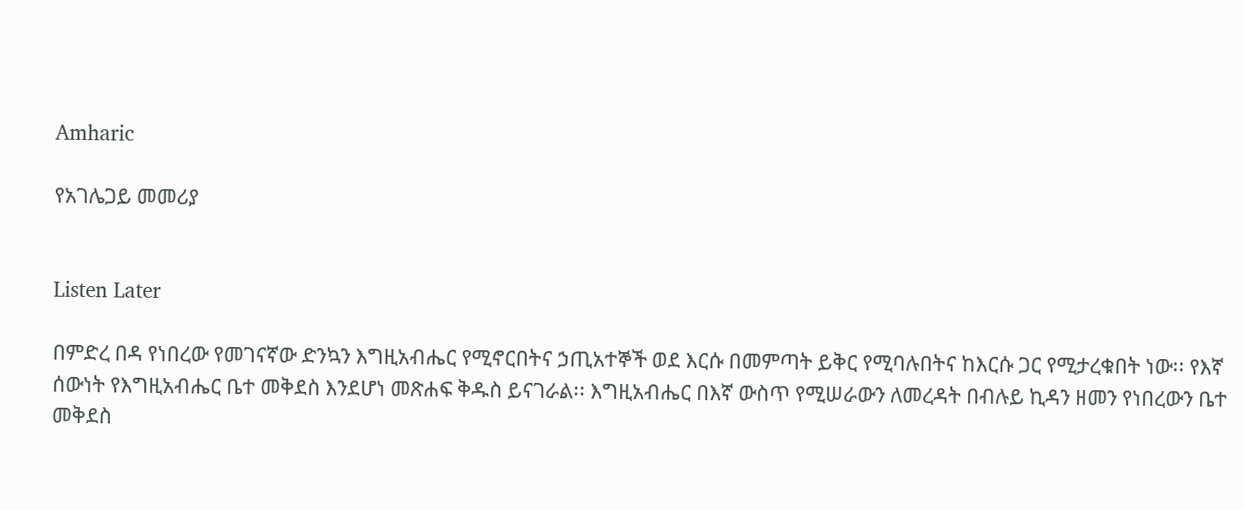Amharic

የአገሌጋይ መመሪያ


Listen Later

በምድረ በዳ የነበረው የመገናኛው ድንኳን እግዚአብሔር የሚኖርበትና ኃጢአተኞች ወደ እርሱ በመምጣት ይቅር የሚባሉበትና ከእርሱ ጋር የሚታረቁበት ነው፡፡ የእኛ ሰውነት የእግዚአብሔር ቤተ መቅደስ እንደሆነ መጽሐፍ ቅዱስ ይናገራል፡፡ እግዚአብሔር በእኛ ውስጥ የሚሠራውን ለመረዳት በብሉይ ኪዳን ዘመን የነበረውን ቤተ መቅደስ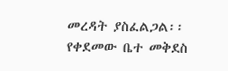መረዳት ያስፈልጋል፡፡ የቀደመው ቤተ መቅደስ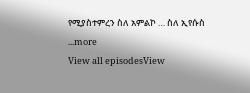የሚያስተምረን ስለ አምልኮ … ስለ ኢየሱስ
...more
View all episodesView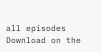all episodes
Download on the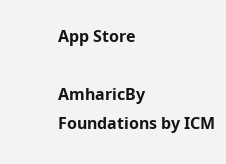App Store

AmharicBy Foundations by ICM